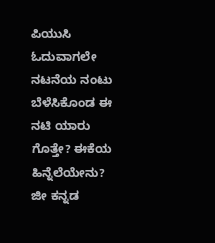ಪಿಯುಸಿ ಓದುವಾಗಲೇ ನಟನೆಯ ನಂಟು ಬೆಳೆಸಿಕೊಂಡ ಈ ನಟಿ ಯಾರು ಗೊತ್ತೇ? ಈಕೆಯ ಹಿನ್ನೆಲೆಯೇನು?
ಜೀ ಕನ್ನಡ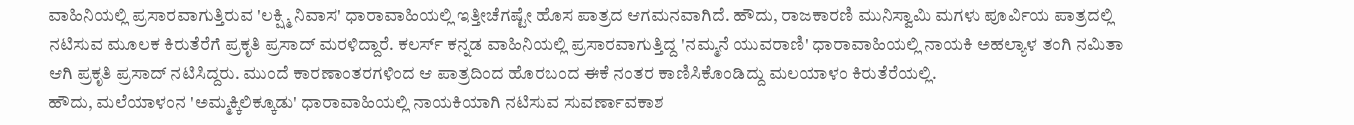ವಾಹಿನಿಯಲ್ಲಿ ಪ್ರಸಾರವಾಗುತ್ತಿರುವ 'ಲಕ್ಷ್ಮಿ ನಿವಾಸ' ಧಾರಾವಾಹಿಯಲ್ಲಿ ಇತ್ತೀಚೆಗಷ್ಟೇ ಹೊಸ ಪಾತ್ರದ ಆಗಮನವಾಗಿದೆ. ಹೌದು, ರಾಜಕಾರಣಿ ಮುನಿಸ್ವಾಮಿ ಮಗಳು ಪೂರ್ವಿಯ ಪಾತ್ರದಲ್ಲಿ ನಟಿಸುವ ಮೂಲಕ ಕಿರುತೆರೆಗೆ ಪ್ರಕೃತಿ ಪ್ರಸಾದ್ ಮರಳಿದ್ದಾರೆ. ಕಲರ್ಸ್ ಕನ್ನಡ ವಾಹಿನಿಯಲ್ಲಿ ಪ್ರಸಾರವಾಗುತ್ತಿದ್ದ 'ನಮ್ಮನೆ ಯುವರಾಣಿ' ಧಾರಾವಾಹಿಯಲ್ಲಿ ನಾಯಕಿ ಅಹಲ್ಯಾಳ ತಂಗಿ ನಮಿತಾ ಆಗಿ ಪ್ರಕೃತಿ ಪ್ರಸಾದ್ ನಟಿಸಿದ್ದರು. ಮುಂದೆ ಕಾರಣಾಂತರಗಳಿಂದ ಆ ಪಾತ್ರದಿಂದ ಹೊರಬಂದ ಈಕೆ ನಂತರ ಕಾಣಿಸಿಕೊಂಡಿದ್ದು ಮಲಯಾಳಂ ಕಿರುತೆರೆಯಲ್ಲಿ.
ಹೌದು, ಮಲೆಯಾಳಂನ 'ಅಮ್ಮಕ್ಕಿಲಿಕ್ಕೂಡು' ಧಾರಾವಾಹಿಯಲ್ಲಿ ನಾಯಕಿಯಾಗಿ ನಟಿಸುವ ಸುವರ್ಣಾವಕಾಶ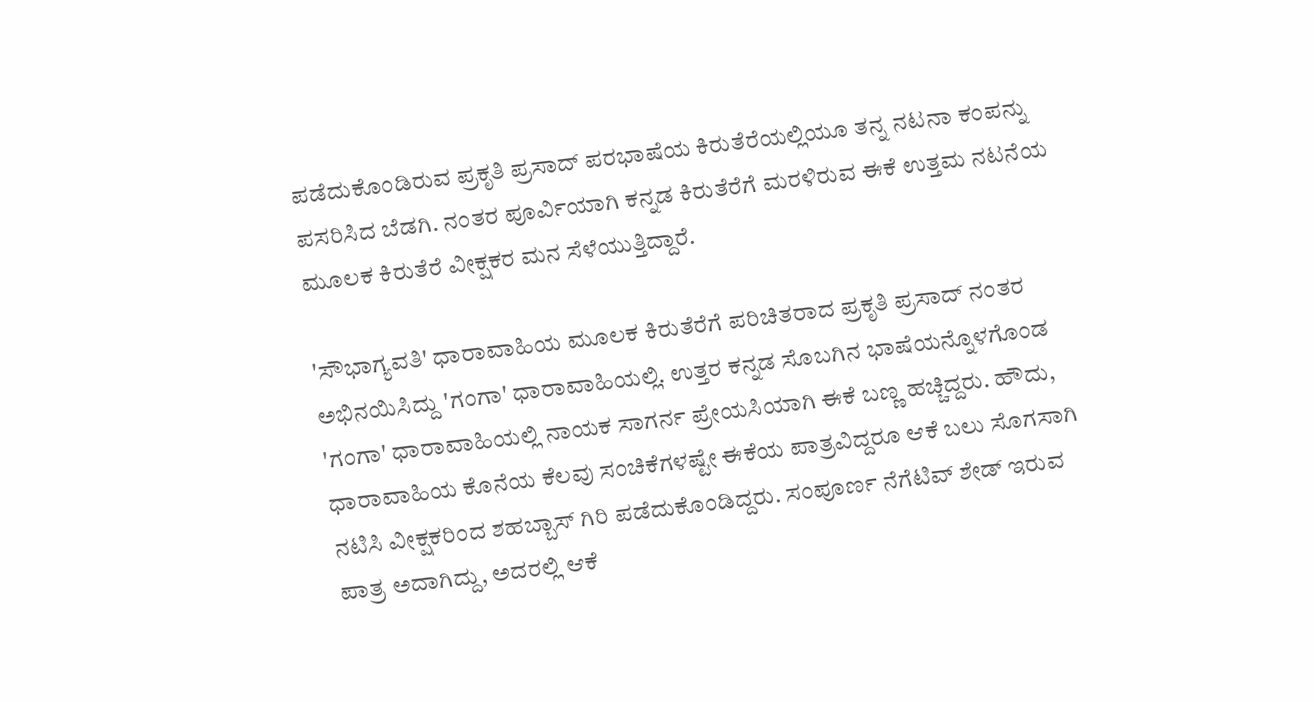ಪಡೆದುಕೊಂಡಿರುವ ಪ್ರಕೃತಿ ಪ್ರಸಾದ್ ಪರಭಾಷೆಯ ಕಿರುತೆರೆಯಲ್ಲಿಯೂ ತನ್ನ ನಟನಾ ಕಂಪನ್ನು ಪಸರಿಸಿದ ಬೆಡಗಿ. ನಂತರ ಪೂರ್ವಿಯಾಗಿ ಕನ್ನಡ ಕಿರುತೆರೆಗೆ ಮರಳಿರುವ ಈಕೆ ಉತ್ತಮ ನಟನೆಯ ಮೂಲಕ ಕಿರುತೆರೆ ವೀಕ್ಷಕರ ಮನ ಸೆಳೆಯುತ್ತಿದ್ದಾರೆ.

'ಸೌಭಾಗ್ಯವತಿ' ಧಾರಾವಾಹಿಯ ಮೂಲಕ ಕಿರುತೆರೆಗೆ ಪರಿಚಿತರಾದ ಪ್ರಕೃತಿ ಪ್ರಸಾದ್ ನಂತರ ಅಭಿನಯಿಸಿದ್ದು 'ಗಂಗಾ' ಧಾರಾವಾಹಿಯಲ್ಲಿ. ಉತ್ತರ ಕನ್ನಡ ಸೊಬಗಿನ ಭಾಷೆಯನ್ನೊಳಗೊಂಡ 'ಗಂಗಾ' ಧಾರಾವಾಹಿಯಲ್ಲಿ ನಾಯಕ ಸಾಗರ್ನ ಪ್ರೇಯಸಿಯಾಗಿ ಈಕೆ ಬಣ್ಣ ಹಚ್ಚಿದ್ದರು. ಹೌದು, ಧಾರಾವಾಹಿಯ ಕೊನೆಯ ಕೆಲವು ಸಂಚಿಕೆಗಳಷ್ಟೇ ಈಕೆಯ ಪಾತ್ರವಿದ್ದರೂ ಆಕೆ ಬಲು ಸೊಗಸಾಗಿ ನಟಿಸಿ ವೀಕ್ಷಕರಿಂದ ಶಹಬ್ಬಾಸ್ ಗಿರಿ ಪಡೆದುಕೊಂಡಿದ್ದರು. ಸಂಪೂರ್ಣ ನೆಗೆಟಿವ್ ಶೇಡ್ ಇರುವ ಪಾತ್ರ ಅದಾಗಿದ್ದು, ಅದರಲ್ಲಿ ಆಕೆ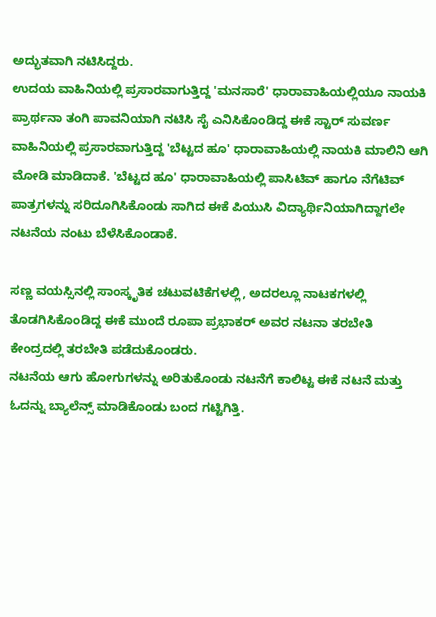ಅದ್ಭುತವಾಗಿ ನಟಿಸಿದ್ದರು.
ಉದಯ ವಾಹಿನಿಯಲ್ಲಿ ಪ್ರಸಾರವಾಗುತ್ತಿದ್ದ 'ಮನಸಾರೆ' ಧಾರಾವಾಹಿಯಲ್ಲಿಯೂ ನಾಯಕಿ ಪ್ರಾರ್ಥನಾ ತಂಗಿ ಪಾವನಿಯಾಗಿ ನಟಿಸಿ ಸೈ ಎನಿಸಿಕೊಂಡಿದ್ದ ಈಕೆ ಸ್ಟಾರ್ ಸುವರ್ಣ ವಾಹಿನಿಯಲ್ಲಿ ಪ್ರಸಾರವಾಗುತ್ತಿದ್ದ 'ಬೆಟ್ಟದ ಹೂ' ಧಾರಾವಾಹಿಯಲ್ಲಿ ನಾಯಕಿ ಮಾಲಿನಿ ಆಗಿ ಮೋಡಿ ಮಾಡಿದಾಕೆ. 'ಬೆಟ್ಟದ ಹೂ' ಧಾರಾವಾಹಿಯಲ್ಲಿ ಪಾಸಿಟಿವ್ ಹಾಗೂ ನೆಗೆಟಿವ್ ಪಾತ್ರಗಳನ್ನು ಸರಿದೂಗಿಸಿಕೊಂಡು ಸಾಗಿದ ಈಕೆ ಪಿಯುಸಿ ವಿದ್ಯಾರ್ಥಿನಿಯಾಗಿದ್ದಾಗಲೇ ನಟನೆಯ ನಂಟು ಬೆಳೆಸಿಕೊಂಡಾಕೆ.

ಸಣ್ಣ ವಯಸ್ಸಿನಲ್ಲಿ ಸಾಂಸ್ಕೃತಿಕ ಚಟುವಟಿಕೆಗಳಲ್ಲಿ, ಅದರಲ್ಲೂ ನಾಟಕಗಳಲ್ಲಿ ತೊಡಗಿಸಿಕೊಂಡಿದ್ದ ಈಕೆ ಮುಂದೆ ರೂಪಾ ಪ್ರಭಾಕರ್ ಅವರ ನಟನಾ ತರಬೇತಿ ಕೇಂದ್ರದಲ್ಲಿ ತರಬೇತಿ ಪಡೆದುಕೊಂಡರು.
ನಟನೆಯ ಆಗು ಹೋಗುಗಳನ್ನು ಅರಿತುಕೊಂಡು ನಟನೆಗೆ ಕಾಲಿಟ್ಟ ಈಕೆ ನಟನೆ ಮತ್ತು ಓದನ್ನು ಬ್ಯಾಲೆನ್ಸ್ ಮಾಡಿಕೊಂಡು ಬಂದ ಗಟ್ಟಿಗಿತ್ತಿ.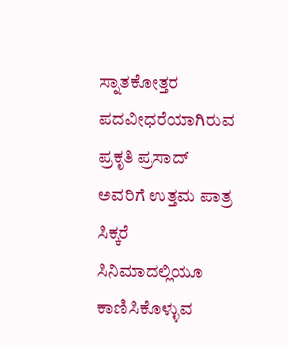ಸ್ನಾತಕೋತ್ತರ ಪದವೀಧರೆಯಾಗಿರುವ ಪ್ರಕೃತಿ ಪ್ರಸಾದ್ ಅವರಿಗೆ ಉತ್ತಮ ಪಾತ್ರ ಸಿಕ್ಕರೆ ಸಿನಿಮಾದಲ್ಲಿಯೂ ಕಾಣಿಸಿಕೊಳ್ಳುವ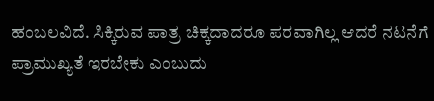ಹಂಬಲವಿದೆ. ಸಿಕ್ಕಿರುವ ಪಾತ್ರ ಚಿಕ್ಕದಾದರೂ ಪರವಾಗಿಲ್ಲ ಆದರೆ ನಟನೆಗೆ ಪ್ರಾಮುಖ್ಯತೆ ಇರಬೇಕು ಎಂಬುದು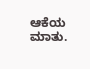ಆಕೆಯ ಮಾತು.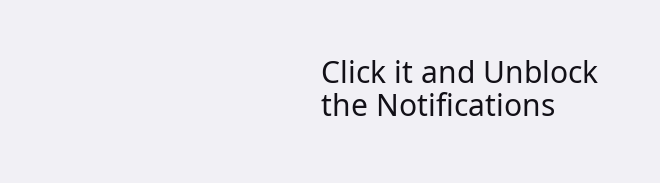Click it and Unblock the Notifications